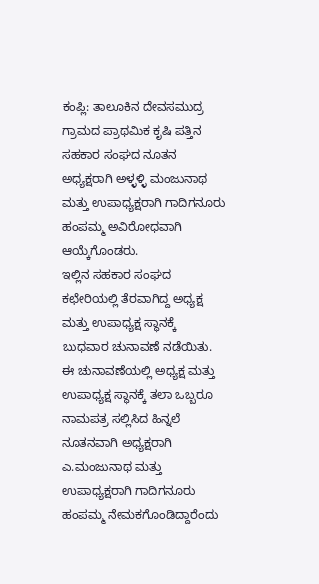ಕಂಪ್ಲಿ: ತಾಲೂಕಿನ ದೇವಸಮುದ್ರ ಗ್ರಾಮದ ಪ್ರಾಥಮಿಕ ಕೃಷಿ ಪತ್ತಿನ ಸಹಕಾರ ಸಂಘದ ನೂತನ ಅಧ್ಯಕ್ಷರಾಗಿ ಅಳ್ಳಳ್ಳಿ ಮಂಜುನಾಥ ಮತ್ತು ಉಪಾಧ್ಯಕ್ಷರಾಗಿ ಗಾದಿಗನೂರು ಹಂಪಮ್ಮ ಅವಿರೋಧವಾಗಿ ಆಯ್ಕೆಗೊಂಡರು.
ಇಲ್ಲಿನ ಸಹಕಾರ ಸಂಘದ ಕಛೇರಿಯಲ್ಲಿ ತೆರವಾಗಿದ್ದ ಅಧ್ಯಕ್ಷ ಮತ್ತು ಉಪಾಧ್ಯಕ್ಷ ಸ್ಥಾನಕ್ಕೆ ಬುಧವಾರ ಚುನಾವಣೆ ನಡೆಯಿತು.
ಈ ಚುನಾವಣೆಯಲ್ಲಿ ಅಧ್ಯಕ್ಷ ಮತ್ತು ಉಪಾಧ್ಯಕ್ಷ ಸ್ಥಾನಕ್ಕೆ ತಲಾ ಒಬ್ಬರೂ ನಾಮಪತ್ರ ಸಲ್ಲಿಸಿದ ಹಿನ್ನಲೆ ನೂತನವಾಗಿ ಅಧ್ಯಕ್ಷರಾಗಿ ಎ.ಮಂಜುನಾಥ ಮತ್ತು ಉಪಾಧ್ಯಕ್ಷರಾಗಿ ಗಾದಿಗನೂರು ಹಂಪಮ್ಮ ನೇಮಕಗೊಂಡಿದ್ದಾರೆಂದು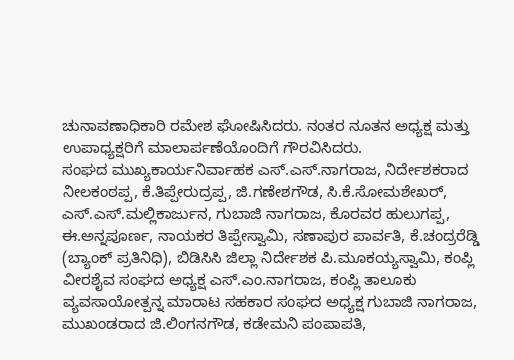ಚುನಾವಣಾಧಿಕಾರಿ ರಮೇಶ ಘೋಷಿಸಿದರು. ನಂತರ ನೂತನ ಅಧ್ಯಕ್ಷ ಮತ್ತು ಉಪಾಧ್ಯಕ್ಷರಿಗೆ ಮಾಲಾರ್ಪಣೆಯೊಂದಿಗೆ ಗೌರವಿಸಿದರು.
ಸಂಘದ ಮುಖ್ಯಕಾರ್ಯನಿರ್ವಾಹಕ ಎಸ್.ಎಸ್.ನಾಗರಾಜ, ನಿರ್ದೇಶಕರಾದ ನೀಲಕಂಠಪ್ಪ, ಕೆ.ತಿಪ್ಪೇರುದ್ರಪ್ಪ, ಜಿ.ಗಣೇಶಗೌಡ, ಸಿ.ಕೆ.ಸೋಮಶೇಖರ್, ಎಸ್.ಎಸ್.ಮಲ್ಲಿಕಾರ್ಜುನ, ಗುಬಾಜಿ ನಾಗರಾಜ, ಕೊರವರ ಹುಲುಗಪ್ಪ, ಈ.ಅನ್ನಪೂರ್ಣ, ನಾಯಕರ ತಿಪ್ಪೇಸ್ವಾಮಿ, ಸಣಾಪುರ ಪಾರ್ವತಿ, ಕೆ.ಚಂದ್ರರೆಡ್ಡಿ (ಬ್ಯಾಂಕ್ ಪ್ರತಿನಿಧಿ), ಬಿಡಿಸಿಸಿ ಜಿಲ್ಲಾ ನಿರ್ದೇಶಕ ಪಿ.ಮೂಕಯ್ಯಸ್ವಾಮಿ, ಕಂಪ್ಲಿ ವೀರಶೈವ ಸಂಘದ ಅಧ್ಯಕ್ಷ ಎಸ್.ಎಂ.ನಾಗರಾಜ, ಕಂಪ್ಲಿ ತಾಲೂಕು ವ್ಯವಸಾಯೋತ್ಪನ್ನ ಮಾರಾಟ ಸಹಕಾರ ಸಂಘದ ಅಧ್ಯಕ್ಷ ಗುಬಾಜಿ ನಾಗರಾಜ, ಮುಖಂಡರಾದ ಜಿ.ಲಿಂಗನಗೌಡ, ಕಡೇಮನಿ ಪಂಪಾಪತಿ,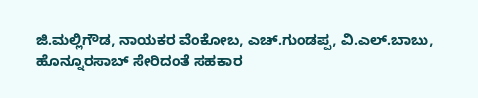ಜಿ.ಮಲ್ಲಿಗೌಡ, ನಾಯಕರ ವೆಂಕೋಬ, ಎಚ್.ಗುಂಡಪ್ಪ, ವಿ.ಎಲ್.ಬಾಬು, ಹೊನ್ನೂರಸಾಬ್ ಸೇರಿದಂತೆ ಸಹಕಾರ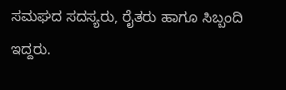ಸಮಘದ ಸದಸ್ಯರು, ರೈತರು ಹಾಗೂ ಸಿಬ್ಬಂದಿ ಇದ್ದರು.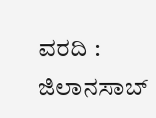ವರದಿ : ಜಿಲಾನಸಾಬ್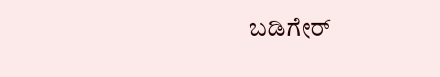ಬಡಿಗೇರ್